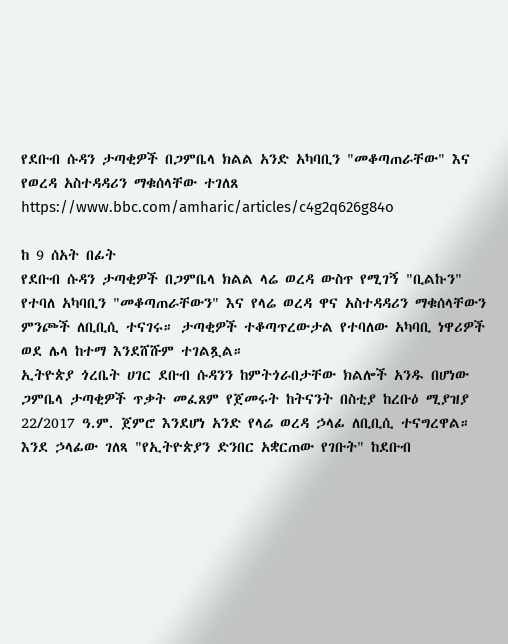የደቡብ ሱዳን ታጣቂዎች በጋምቤላ ክልል አንድ አካባቢን "መቆጣጠራቸው" እና የወረዳ አስተዳዳሪን ማቁሰላቸው ተገለጸ
https://www.bbc.com/amharic/articles/c4g2q626g84o

ከ 9 ሰአት በፊት
የደቡብ ሱዳን ታጣቂዎች በጋምቤላ ክልል ላሬ ወረዳ ውስጥ የሚገኝ "ቢልኩን" የተባለ አካባቢን "መቆጣጠራቸውን" እና የላሬ ወረዳ ዋና አስተዳዳሪን ማቁሰላቸውን ምንጮች ለቢቢሲ ተናገሩ። ታጣቂዎች ተቆጣጥረውታል የተባለው አካባቢ ነዋሪዎች ወደ ሌላ ከተማ እንደሸሹም ተገልጿል።
ኢትዮጵያ ጎረቤት ሀገር ደቡብ ሱዳንን ከምትጎራበታቸው ክልሎች አንዱ በሆነው ጋምቤላ ታጣቂዎች ጥቃት መፈጸም የጀመሩት ከትናንት በስቲያ ከረቡዕ ሚያዝያ 22/2017 ዓ.ም. ጀምሮ እንደሆነ አንድ የላሬ ወረዳ ኃላፊ ለቢቢሲ ተናግረዋል።
እንደ ኃላፊው ገለጻ "የኢትዮጵያን ድንበር አቋርጠው የገቡት" ከደቡብ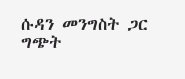ሱዳን መንግስት ጋር ግጭት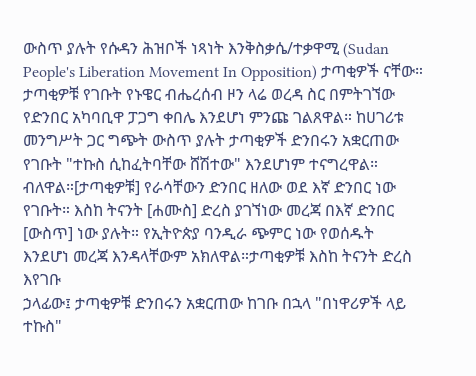ውስጥ ያሉት የሱዳን ሕዝቦች ነጻነት እንቅስቃሴ/ተቃዋሚ (Sudan People's Liberation Movement In Opposition) ታጣቂዎች ናቸው።
ታጣቂዎቹ የገቡት የኑዌር ብሔረሰብ ዞን ላሬ ወረዳ ስር በምትገኘው የድንበር አካባቢዋ ፓጋግ ቀበሌ እንደሆነ ምንጩ ገልጸዋል። ከሀገሪቱ መንግሥት ጋር ግጭት ውስጥ ያሉት ታጣቂዎች ድንበሩን አቋርጠው የገቡት "ተኩስ ሲከፈትባቸው ሸሽተው" እንደሆነም ተናግረዋል።
ብለዋል።[ታጣቂዎቹ] የራሳቸውን ድንበር ዘለው ወደ እኛ ድንበር ነው የገቡት። እስከ ትናንት [ሐሙስ] ድረስ ያገኘነው መረጃ በእኛ ድንበር [ውስጥ] ነው ያሉት። የኢትዮጵያ ባንዲራ ጭምር ነው የወሰዱት
እንደሆነ መረጃ እንዳላቸውም አክለዋል።ታጣቂዎቹ እስከ ትናንት ድረስ እየገቡ
ኃላፊው፤ ታጣቂዎቹ ድንበሩን አቋርጠው ከገቡ በኋላ "በነዋሪዎች ላይ ተኩስ"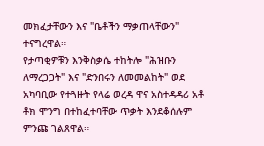መክፈታቸውን እና "ቤቶችን ማቃጠላቸውን" ተናግረዋል።
የታጣቂዎቹን እንቅስቃሴ ተከትሎ "ሕዝቡን ለማረጋጋት" እና "ድንበሩን ለመመልከት" ወደ አካባቢው የተጓዙት የላሬ ወረዳ ዋና አስተዳዳሪ አቶ ቶክ ሞንግ በተከፈተባቸው ጥቃት እንደቆሰሉም ምንጩ ገልጸዋል።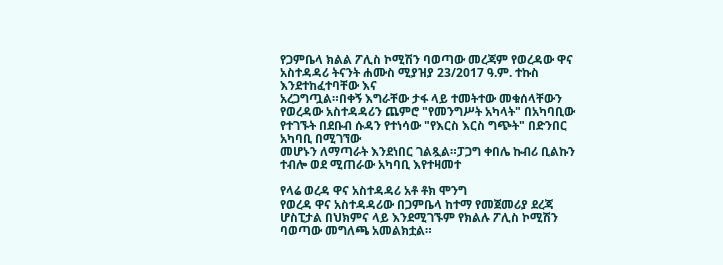የጋምቤላ ክልል ፖሊስ ኮሚሽን ባወጣው መረጃም የወረዳው ዋና አስተዳዳሪ ትናንት ሐሙስ ሚያዝያ 23/2017 ዓ.ም. ተኩስ እንደተከፈተባቸው እና
አረጋግጧል።በቀኝ እግራቸው ታፋ ላይ ተመትተው መቁሰላቸውን
የወረዳው አስተዳዳሪን ጨምሮ "የመንግሥት አካላት" በአካባቢው የተገኙት በደቡብ ሱዳን የተነሳው "የእርስ እርስ ግጭት" በድንበር አካባቢ በሚገኘው
መሆኑን ለማጣራት እንደነበር ገልጿል።ፓጋግ ቀበሌ ኩብሪ ቢልኩን ተብሎ ወደ ሚጠራው አካባቢ እየተዛመተ

የላሬ ወረዳ ዋና አስተዳዳሪ አቶ ቶክ ሞንግ
የወረዳ ዋና አስተዳዳሪው በጋምቤላ ከተማ የመጀመሪያ ደረጃ ሆስፒታል በህክምና ላይ እንደሚገኙም የክልሉ ፖሊስ ኮሚሽን ባወጣው መግለጫ አመልክቷል።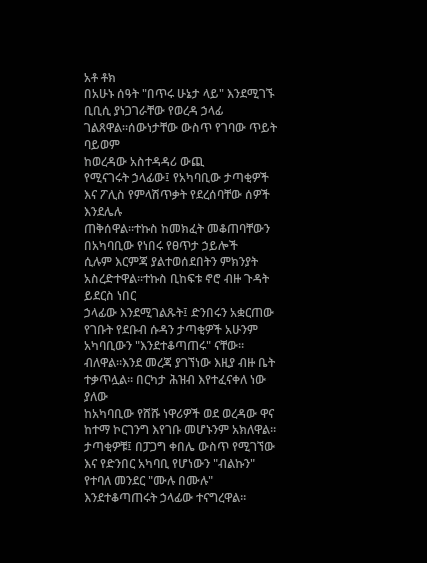አቶ ቶክ
በአሁኑ ሰዓት "በጥሩ ሁኔታ ላይ" እንደሚገኙ ቢቢሲ ያነጋገራቸው የወረዳ ኃላፊ ገልጸዋል።ሰውነታቸው ውስጥ የገባው ጥይት ባይወም
ከወረዳው አስተዳዳሪ ውጪ
የሚናገሩት ኃላፊው፤ የአካባቢው ታጣቂዎች እና ፖሊስ የምላሽጥቃት የደረሰባቸው ሰዎች እንደሌሉ
ጠቅሰዋል።ተኩስ ከመክፈት መቆጠባቸውን
በአካባቢው የነበሩ የፀጥታ ኃይሎች
ሲሉም እርምጃ ያልተወሰደበትን ምክንያት አስረድተዋል።ተኩስ ቢከፍቱ ኖሮ ብዙ ጉዳት ይደርስ ነበር
ኃላፊው እንደሚገልጹት፤ ድንበሩን አቋርጠው የገቡት የደቡብ ሱዳን ታጣቂዎች አሁንም አካባቢውን "እንደተቆጣጠሩ" ናቸው።
ብለዋል።እንደ መረጃ ያገኘነው እዚያ ብዙ ቤት ተቃጥሏል። በርካታ ሕዝብ እየተፈናቀለ ነው ያለው
ከአካባቢው የሸሹ ነዋሪዎች ወደ ወረዳው ዋና ከተማ ኮርገንግ እየገቡ መሆኑንም አክለዋል። ታጣቂዎቹ፤ በፓጋግ ቀበሌ ውስጥ የሚገኘው እና የድንበር አካባቢ የሆነውን "ብልኩን" የተባለ መንደር "ሙሉ በሙሉ" እንደተቆጣጠሩት ኃላፊው ተናግረዋል።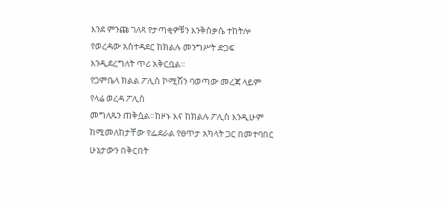እንደ ምንጩ ገለጻ የታጣቂዎቹን እንቅስቃሴ ተከትሎ የወረዳው አስተዳደር ከክልሉ መንግሥት ድጋፍ እንዲደረግለት ጥሪ አቅርቧል።
የጋምቤላ ክልል ፖሊስ ኮሚሽን ባወጣው መረጃ ላይም የላሬ ወረዳ ፖሊስ
መግለጹን ጠቅሷል።ከዞኑ እና ከክልሉ ፖሊስ እንዲሁም ከሚመለከታቸው የፌደራል የፀጥታ አካላት ጋር በመተባበር ሁኔታውን በቅርበት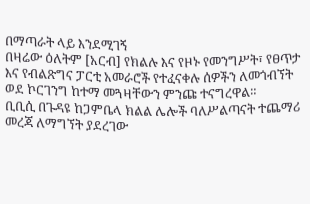በማጣራት ላይ እንደሚገኝ
በዛሬው ዕለትም [አርብ] የክልሉ እና የዞኑ የመንግሥት፣ የፀጥታ እና የብልጽግና ፓርቲ አመራሮች የተፈናቀሉ ሰዎችን ለመጎብኘት ወደ ኮርገንግ ከተማ መጓዛቸውን ምንጩ ተናግረዋል።
ቢቢሲ በጉዳዩ ከጋምቤላ ክልል ሌሎች ባለሥልጣናት ተጨማሪ መረጃ ለማግኘት ያደረገው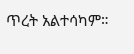ጥረት አልተሳካም።